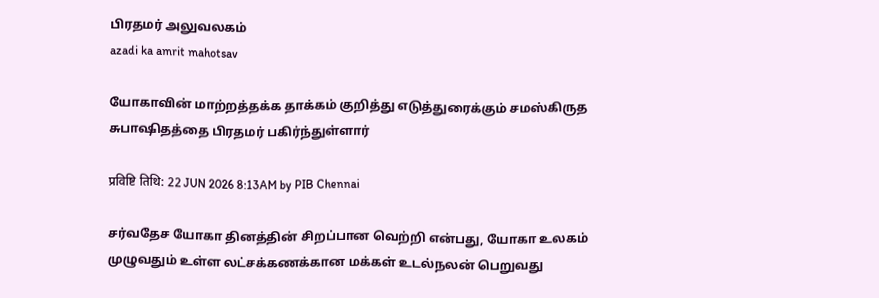பிரதமர் அலுவலகம்
azadi ka amrit mahotsav

யோகாவின் மாற்றத்தக்க தாக்கம் குறித்து எடுத்துரைக்கும் சமஸ்கிருத சுபாஷிதத்தை பிரதமர் பகிர்ந்துள்ளார்

प्रविष्टि तिथि: 22 JUN 2026 8:13AM by PIB Chennai

சர்வதேச யோகா தினத்தின் சிறப்பான வெற்றி என்பது, யோகா உலகம் முழுவதும் உள்ள லட்சக்கணக்கான மக்கள் உடல்நலன் பெறுவது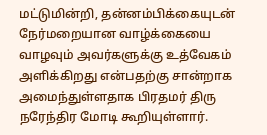மட்டுமின்றி, தன்னம்பிக்கையுடன் நேர்மறையான வாழ்க்கையை வாழவும் அவர்களுக்கு உத்வேகம் அளிக்கிறது என்பதற்கு சான்றாக அமைந்துள்ளதாக பிரதமர் திரு நரேந்திர மோடி கூறியுள்ளார்.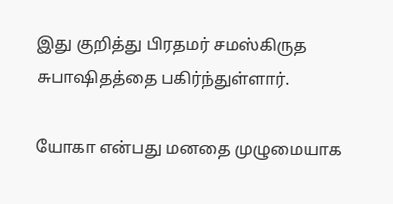இது குறித்து பிரதமர் சமஸ்கிருத சுபாஷிதத்தை பகிர்ந்துள்ளார்.

யோகா என்பது மனதை முழுமையாக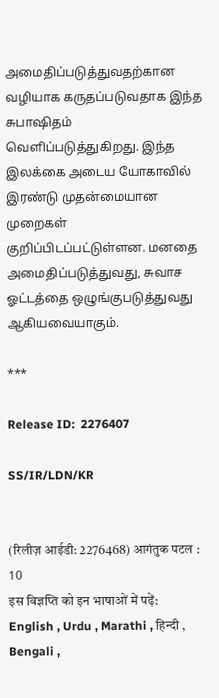அமைதிப்படுத்துவதற்கான வழியாக கருதப்படுவதாக இந்த சுபாஷிதம் வெளிப்படுத்துகிறது. இந்த இலக்கை அடைய யோகாவில் இரண்டு முதன்மையான முறைகள் குறிப்பிடப்பட்டுள்ளன. மனதை அமைதிப்படுத்துவது, சுவாச ஓட்டத்தை ஒழுங்குபடுத்துவது ஆகியவையாகும்.

***

Release ID:  2276407

SS/IR/LDN/KR


(रिलीज़ आईडी: 2276468) आगंतुक पटल : 10
इस विज्ञप्ति को इन भाषाओं में पढ़ें: English , Urdu , Marathi , हिन्दी , Bengali ,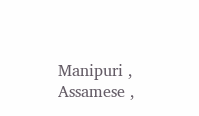Manipuri , Assamese ,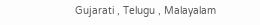Gujarati , Telugu , Malayalam